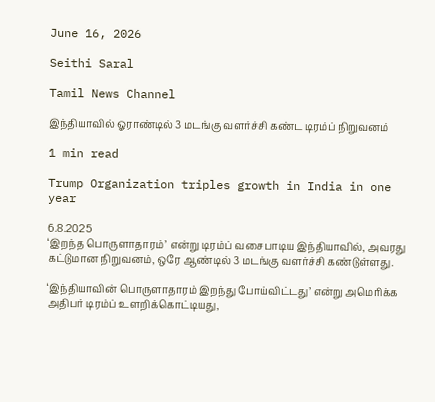June 16, 2026

Seithi Saral

Tamil News Channel

இந்தியாவில் ஓராண்டில் 3 மடங்கு வளர்ச்சி கண்ட டிரம்ப் நிறுவனம்

1 min read

Trump Organization triples growth in India in one year

6.8.2025
‘இறந்த பொருளாதாரம்’ என்று டிரம்ப் வசைபாடிய இந்தியாவில், அவரது கட்டுமான நிறுவனம், ஒரே ஆண்டில் 3 மடங்கு வளர்ச்சி கண்டுள்ளது.

‘இந்தியாவின் பொருளாதாரம் இறந்து போய்விட்டது’ என்று அமெரிக்க அதிபர் டிரம்ப் உளறிக்கொட்டியது,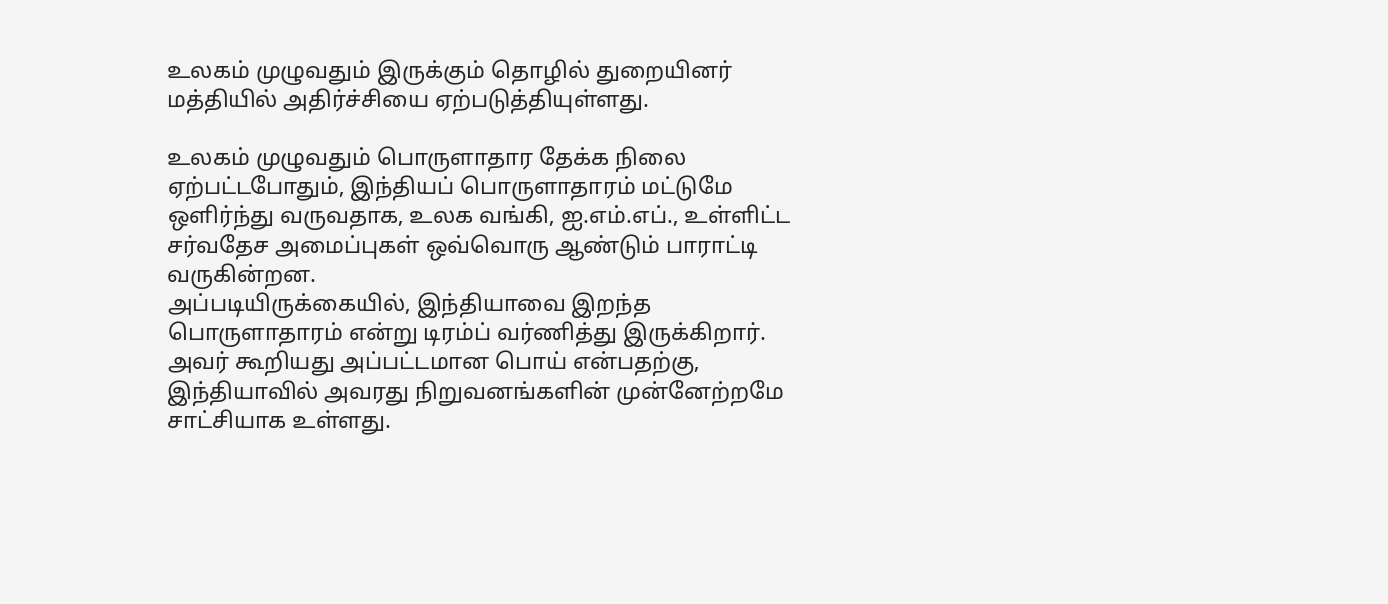உலகம் முழுவதும் இருக்கும் தொழில் துறையினர் மத்தியில் அதிர்ச்சியை ஏற்படுத்தியுள்ளது.

உலகம் முழுவதும் பொருளாதார தேக்க நிலை ஏற்பட்டபோதும், இந்தியப் பொருளாதாரம் மட்டுமே ஒளிர்ந்து வருவதாக, உலக வங்கி, ஐ.எம்.எப்., உள்ளிட்ட சர்வதேச அமைப்புகள் ஒவ்வொரு ஆண்டும் பாராட்டி வருகின்றன.
அப்படியிருக்கையில், இந்தியாவை இறந்த பொருளாதாரம் என்று டிரம்ப் வர்ணித்து இருக்கிறார். அவர் கூறியது அப்பட்டமான பொய் என்பதற்கு, இந்தியாவில் அவரது நிறுவனங்களின் முன்னேற்றமே சாட்சியாக உள்ளது.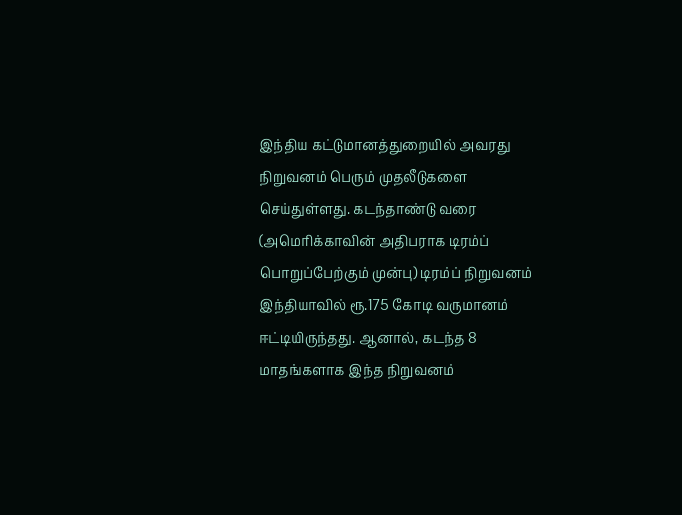இந்திய கட்டுமானத்துறையில் அவரது நிறுவனம் பெரும் முதலீடுகளை செய்துள்ளது. கடந்தாண்டு வரை (அமெரிக்காவின் அதிபராக டிரம்ப் பொறுப்பேற்கும் முன்பு) டிரம்ப் நிறுவனம் இந்தியாவில் ரூ.175 கோடி வருமானம் ஈட்டியிருந்தது. ஆனால், கடந்த 8 மாதங்களாக இந்த நிறுவனம்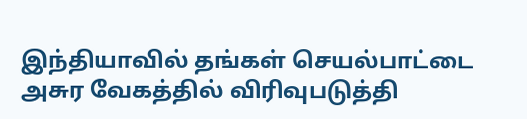இந்தியாவில் தங்கள் செயல்பாட்டை அசுர வேகத்தில் விரிவுபடுத்தி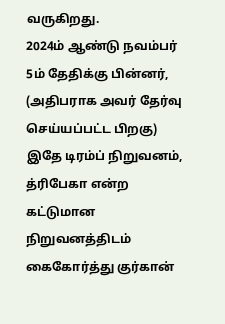வருகிறது.
2024ம் ஆண்டு நவம்பர் 5ம் தேதிக்கு பின்னர், (அதிபராக அவர் தேர்வு செய்யப்பட்ட பிறகு) இதே டிரம்ப் நிறுவனம், த்ரிபேகா என்ற கட்டுமான நிறுவனத்திடம் கைகோர்த்து குர்கான்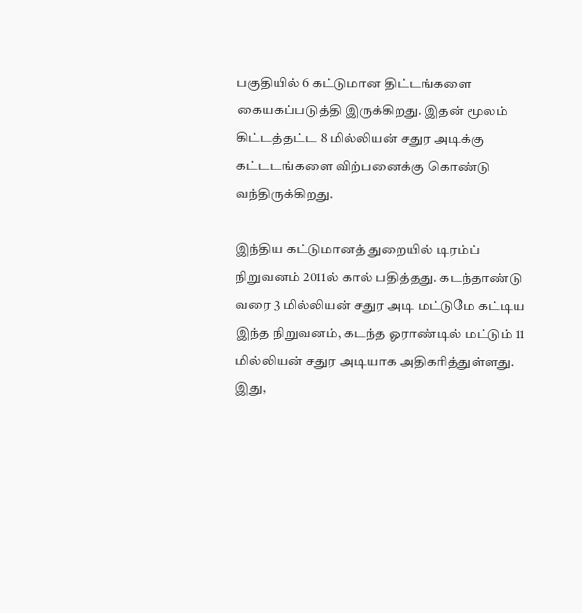பகுதியில் 6 கட்டுமான திட்டங்களை கையகப்படுத்தி இருக்கிறது. இதன் மூலம் கிட்டத்தட்ட 8 மில்லியன் சதுர அடிக்கு கட்டடங்களை விற்பனைக்கு கொண்டு வந்திருக்கிறது.

இந்திய கட்டுமானத் துறையில் டிரம்ப் நிறுவனம் 2011ல் கால் பதித்தது. கடந்தாண்டு வரை 3 மில்லியன் சதுர அடி மட்டுமே கட்டிய இந்த நிறுவனம், கடந்த ஓராண்டில் மட்டும் 11 மில்லியன் சதுர அடியாக அதிகரித்துள்ளது. இது,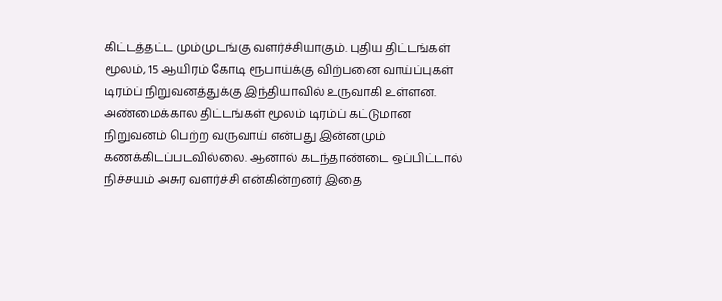கிட்டத்தட்ட மும்முடங்கு வளர்ச்சியாகும். புதிய திட்டங்கள் மூலம், 15 ஆயிரம் கோடி ரூபாய்க்கு விற்பனை வாய்ப்புகள் டிரம்ப் நிறுவனத்துக்கு இந்தியாவில் உருவாகி உள்ளன.
அண்மைக்கால திட்டங்கள் மூலம் டிரம்ப் கட்டுமான நிறுவனம் பெற்ற வருவாய் என்பது இன்னமும் கணக்கிடப்படவில்லை. ஆனால் கடந்தாண்டை ஒப்பிட்டால் நிச்சயம் அசுர வளர்ச்சி என்கின்றனர் இதை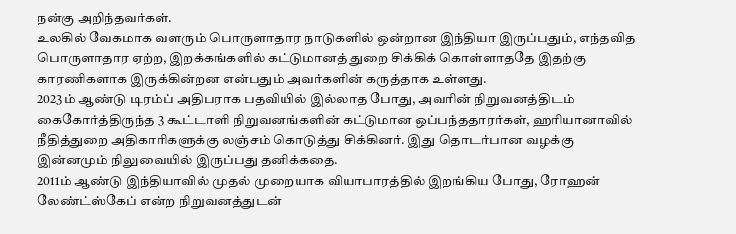நன்கு அறிந்தவர்கள்.
உலகில் வேகமாக வளரும் பொருளாதார நாடுகளில் ஒன்றான இந்தியா இருப்பதும், எந்தவித பொருளாதார ஏற்ற, இறக்கங்களில் கட்டுமானத் துறை சிக்கிக் கொள்ளாததே இதற்கு காரணிகளாக இருக்கின்றன என்பதும் அவர்களின் கருத்தாக உள்ளது.
2023ம் ஆண்டு டிரம்ப் அதிபராக பதவியில் இல்லாத போது, அவரின் நிறுவனத்திடம் கைகோர்த்திருந்த 3 கூட்டாளி நிறுவனங்களின் கட்டுமான ஒப்பந்ததாரர்கள், ஹரியானாவில் நீதித்துறை அதிகாரிகளுக்கு லஞ்சம் கொடுத்து சிக்கினர். இது தொடர்பான வழக்கு இன்னமும் நிலுவையில் இருப்பது தனிக்கதை.
2011ம் ஆண்டு இந்தியாவில் முதல் முறையாக வியாபாரத்தில் இறங்கிய போது, ரோஹன் லேண்ட்ஸ்கேப் என்ற நிறுவனத்துடன்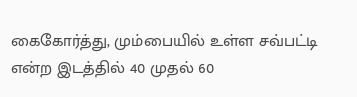கைகோர்த்து, மும்பையில் உள்ள சவ்பட்டி என்ற இடத்தில் 40 முதல் 60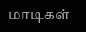மாடிகள்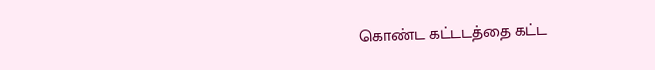கொண்ட கட்டடத்தை கட்ட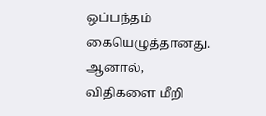ஒப்பந்தம் கையெழுத்தானது. ஆனால், விதிகளை மீறி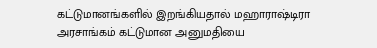கட்டுமானங்களில் இறங்கியதால் மஹாராஷ்டிரா அரசாங்கம் கட்டுமான அனுமதியை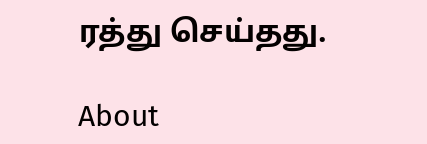ரத்து செய்தது.

About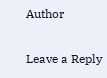Author

Leave a Reply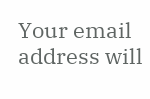Your email address will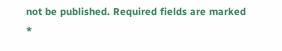not be published. Required fields are marked *